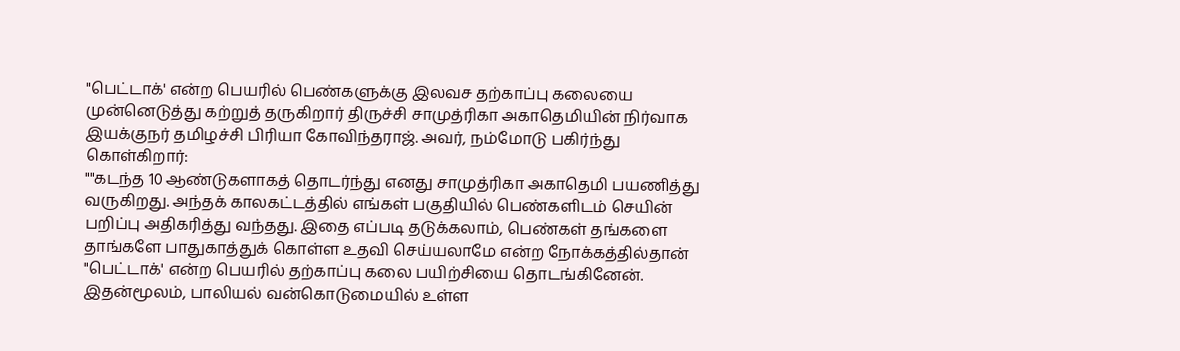"பெட்டாக்' என்ற பெயரில் பெண்களுக்கு இலவச தற்காப்பு கலையை முன்னெடுத்து கற்றுத் தருகிறார் திருச்சி சாமுத்ரிகா அகாதெமியின் நிர்வாக இயக்குநர் தமிழச்சி பிரியா கோவிந்தராஜ். அவர், நம்மோடு பகிர்ந்து கொள்கிறார்:
""கடந்த 10 ஆண்டுகளாகத் தொடர்ந்து எனது சாமுத்ரிகா அகாதெமி பயணித்து வருகிறது. அந்தக் காலகட்டத்தில் எங்கள் பகுதியில் பெண்களிடம் செயின் பறிப்பு அதிகரித்து வந்தது. இதை எப்படி தடுக்கலாம், பெண்கள் தங்களை தாங்களே பாதுகாத்துக் கொள்ள உதவி செய்யலாமே என்ற நோக்கத்தில்தான் "பெட்டாக்' என்ற பெயரில் தற்காப்பு கலை பயிற்சியை தொடங்கினேன். இதன்மூலம், பாலியல் வன்கொடுமையில் உள்ள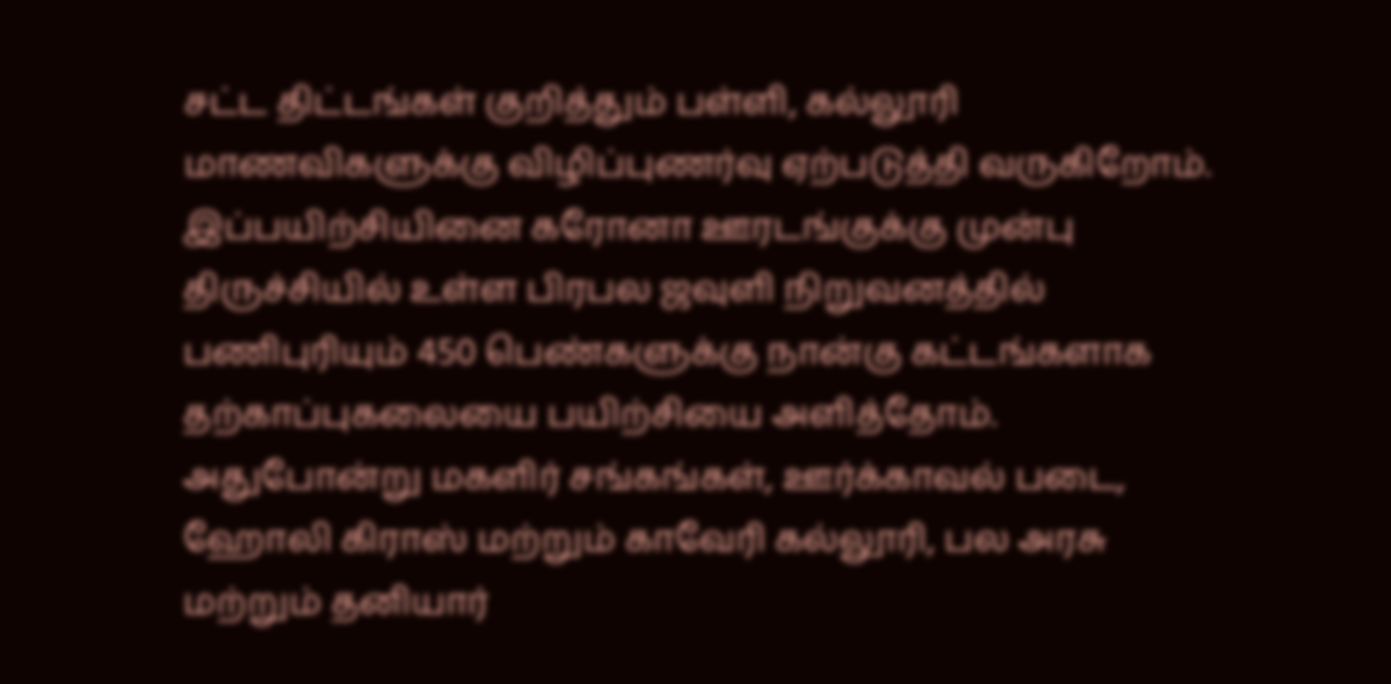சட்ட திட்டங்கள் குறித்தும் பள்ளி, கல்லூரி மாணவிகளுக்கு விழிப்புணர்வு ஏற்படுத்தி வருகிறோம்.
இப்பயிற்சியினை கரோனா ஊரடங்குக்கு முன்பு திருச்சியில் உள்ள பிரபல ஜவுளி நிறுவனத்தில் பணிபுரியும் 450 பெண்களுக்கு நான்கு கட்டங்களாக தற்காப்புகலையை பயிற்சியை அளித்தோம். அதுபோன்று மகளிர் சங்கங்கள், ஊர்க்காவல் படை, ஹோலி கிராஸ் மற்றும் காவேரி கல்லூரி, பல அரசு மற்றும் தனியார்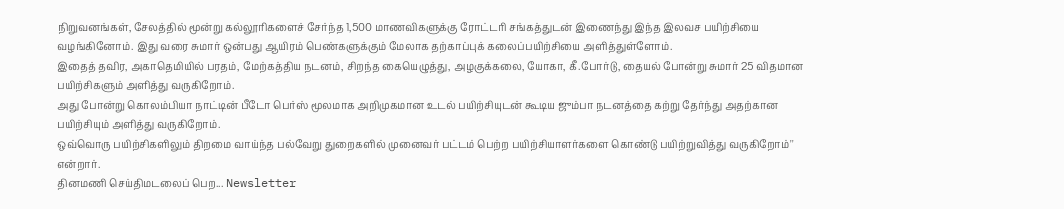நிறுவனங்கள், சேலத்தில் மூன்று கல்லூரிகளைச் சேர்ந்த 1,500 மாணவிகளுக்கு ரோட்டரி சங்கத்துடன் இணைந்து இந்த இலவச பயிற்சியை வழங்கினோம். இது வரை சுமார் ஒன்பது ஆயிரம் பெண்களுக்கும் மேலாக தற்காப்புக் கலைப்பயிற்சியை அளித்துள்ளோம்.
இதைத் தவிர, அகாதெமியில் பரதம், மேற்கத்திய நடனம், சிறந்த கையெழுத்து, அழகுக்கலை, யோகா, கீ.போர்டு, தையல் போன்று சுமார் 25 விதமான பயிற்சிகளும் அளித்து வருகிறோம்.
அது போன்று கொலம்பியா நாட்டின் பீடோ பெர்ஸ் மூலமாக அறிமுகமான உடல் பயிற்சியுடன் கூடிய ஜும்பா நடனத்தை கற்று தேர்ந்து அதற்கான பயிற்சியும் அளித்து வருகிறோம்.
ஒவ்வொரு பயிற்சிகளிலும் திறமை வாய்ந்த பல்வேறு துறைகளில் முனைவர் பட்டம் பெற்ற பயிற்சியாளர்களை கொண்டு பயிற்றுவித்து வருகிறோம்'' என்றார்.
தினமணி செய்திமடலைப் பெற... Newsletter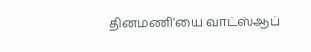தினமணி'யை வாட்ஸ்ஆப்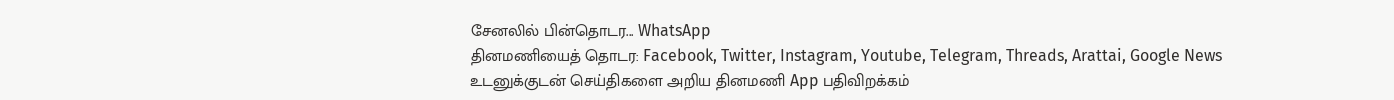சேனலில் பின்தொடர... WhatsApp
தினமணியைத் தொடர: Facebook, Twitter, Instagram, Youtube, Telegram, Threads, Arattai, Google News
உடனுக்குடன் செய்திகளை அறிய தினமணி App பதிவிறக்கம்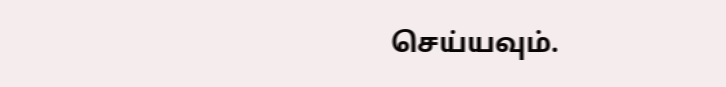செய்யவும்.